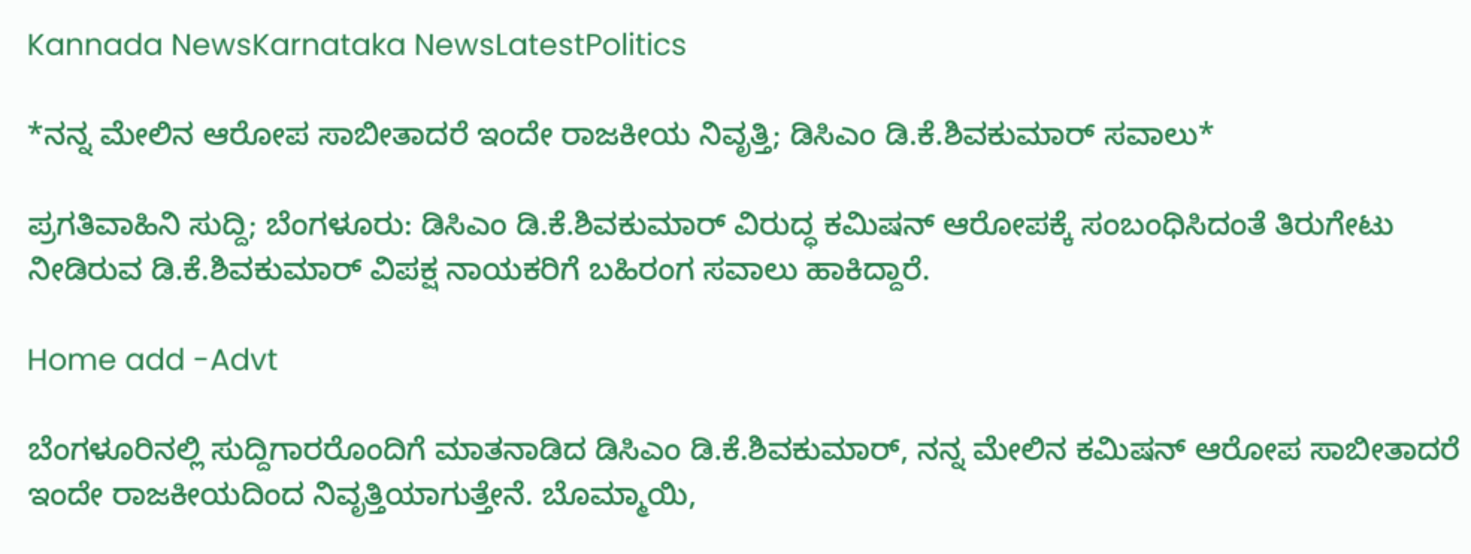Kannada NewsKarnataka NewsLatestPolitics

*ನನ್ನ ಮೇಲಿನ ಆರೋಪ ಸಾಬೀತಾದರೆ ಇಂದೇ ರಾಜಕೀಯ ನಿವೃತ್ತಿ; ಡಿಸಿಎಂ ಡಿ.ಕೆ.ಶಿವಕುಮಾರ್ ಸವಾಲು*

ಪ್ರಗತಿವಾಹಿನಿ ಸುದ್ದಿ; ಬೆಂಗಳೂರು: ಡಿಸಿಎಂ ಡಿ.ಕೆ.ಶಿವಕುಮಾರ್ ವಿರುದ್ಧ ಕಮಿಷನ್ ಆರೋಪಕ್ಕೆ ಸಂಬಂಧಿಸಿದಂತೆ ತಿರುಗೇಟು ನೀಡಿರುವ ಡಿ.ಕೆ.ಶಿವಕುಮಾರ್ ವಿಪಕ್ಷ ನಾಯಕರಿಗೆ ಬಹಿರಂಗ ಸವಾಲು ಹಾಕಿದ್ದಾರೆ.

Home add -Advt

ಬೆಂಗಳೂರಿನಲ್ಲಿ ಸುದ್ದಿಗಾರರೊಂದಿಗೆ ಮಾತನಾಡಿದ ಡಿಸಿಎಂ ಡಿ.ಕೆ.ಶಿವಕುಮಾರ್, ನನ್ನ ಮೇಲಿನ ಕಮಿಷನ್ ಆರೋಪ ಸಾಬೀತಾದರೆ ಇಂದೇ ರಾಜಕೀಯದಿಂದ ನಿವೃತ್ತಿಯಾಗುತ್ತೇನೆ. ಬೊಮ್ಮಾಯಿ,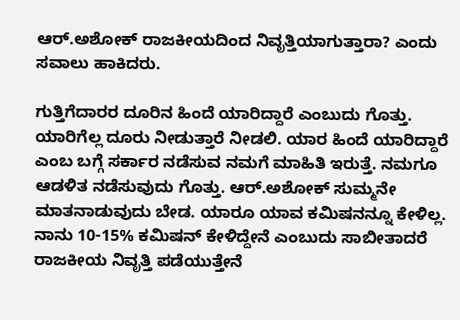ಆರ್.ಅಶೋಕ್ ರಾಜಕೀಯದಿಂದ ನಿವೃತ್ತಿಯಾಗುತ್ತಾರಾ? ಎಂದು ಸವಾಲು ಹಾಕಿದರು.

ಗುತ್ತಿಗೆದಾರರ ದೂರಿನ ಹಿಂದೆ ಯಾರಿದ್ದಾರೆ ಎಂಬುದು ಗೊತ್ತು. ಯಾರಿಗೆಲ್ಲ ದೂರು ನೀಡುತ್ತಾರೆ ನೀಡಲಿ. ಯಾರ ಹಿಂದೆ ಯಾರಿದ್ದಾರೆ ಎಂಬ ಬಗ್ಗೆ ಸರ್ಕಾರ ನಡೆಸುವ ನಮಗೆ ಮಾಹಿತಿ ಇರುತ್ತೆ. ನಮಗೂ ಆಡಳಿತ ನಡೆಸುವುದು ಗೊತ್ತು. ಆರ್.ಅಶೋಕ್ ಸುಮ್ಮನೇ ಮಾತನಾಡುವುದು ಬೇಡ. ಯಾರೂ ಯಾವ ಕಮಿಷನನ್ನೂ ಕೇಳಿಲ್ಲ. ನಾನು 10-15% ಕಮಿಷನ್ ಕೇಳಿದ್ದೇನೆ ಎಂಬುದು ಸಾಬೀತಾದರೆ ರಾಜಕೀಯ ನಿವೃತ್ತಿ ಪಡೆಯುತ್ತೇನೆ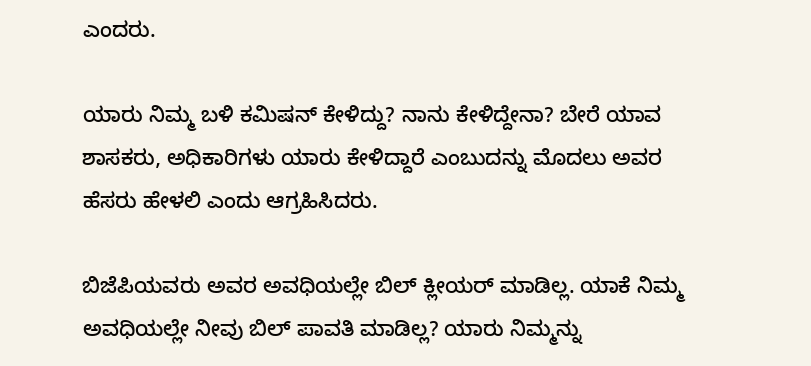ಎಂದರು.

ಯಾರು ನಿಮ್ಮ ಬಳಿ ಕಮಿಷನ್ ಕೇಳಿದ್ದು? ನಾನು ಕೇಳಿದ್ದೇನಾ? ಬೇರೆ ಯಾವ ಶಾಸಕರು, ಅಧಿಕಾರಿಗಳು ಯಾರು ಕೇಳಿದ್ದಾರೆ ಎಂಬುದನ್ನು ಮೊದಲು ಅವರ ಹೆಸರು ಹೇಳಲಿ ಎಂದು ಆಗ್ರಹಿಸಿದರು.

ಬಿಜೆಪಿಯವರು ಅವರ ಅವಧಿಯಲ್ಲೇ ಬಿಲ್ ಕ್ಲೀಯರ್ ಮಾಡಿಲ್ಲ. ಯಾಕೆ ನಿಮ್ಮ ಅವಧಿಯಲ್ಲೇ ನೀವು ಬಿಲ್ ಪಾವತಿ ಮಾಡಿಲ್ಲ? ಯಾರು ನಿಮ್ಮನ್ನು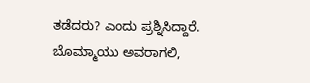ತಡೆದರು? ಎಂದು ಪ್ರಶ್ನಿಸಿದ್ದಾರೆ. ಬೊಮ್ಮಾಯು ಅವರಾಗಲಿ,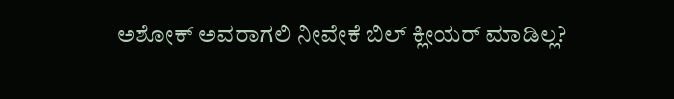ಅಶೋಕ್ ಅವರಾಗಲಿ ನೀವೇಕೆ ಬಿಲ್ ಕ್ಲೀಯರ್ ಮಾಡಿಲ್ಲ?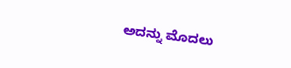ಅದನ್ನು ಮೊದಲು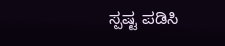ಸ್ಪಷ್ಟ ಪಡಿಸಿ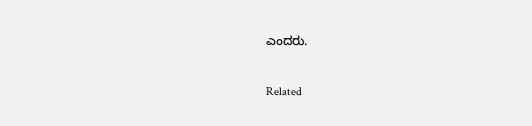ಎಂದರು.


Related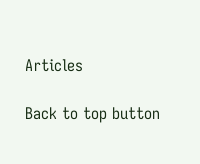Articles

Back to top button